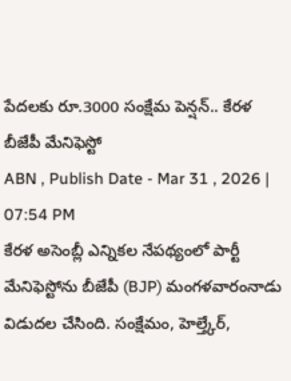పేదలకు రూ.3000 సంక్షేమ పెన్షన్.. కేరళ బీజేపీ మేనిఫెస్టో
ABN , Publish Date - Mar 31 , 2026 | 07:54 PM
కేరళ అసెంబ్లీ ఎన్నికల నేపథ్యంలో పార్టీ మేనిఫెస్టోను బీజేపీ (BJP) మంగళవారంనాడు విడుదల చేసింది. సంక్షేమం, హెల్త్కేర్,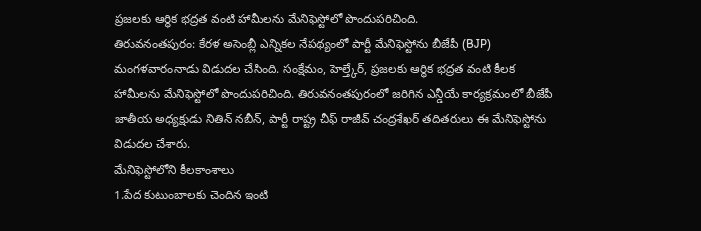ప్రజలకు ఆర్థిక భద్రత వంటి హామీలను మేనిఫెస్టోలో పొందుపరిచింది.
తిరువనంతపురం: కేరళ అసెంబ్లీ ఎన్నికల నేపథ్యంలో పార్టీ మేనిఫెస్టోను బీజేపీ (BJP) మంగళవారంనాడు విడుదల చేసింది. సంక్షేమం, హెల్త్కేర్, ప్రజలకు ఆర్థిక భద్రత వంటి కీలక హామీలను మేనిఫెస్టోలో పొందుపరిచింది. తిరువనంతపురంలో జరిగిన ఎన్డీయే కార్యక్రమంలో బీజేపీ జాతీయ అధ్యక్షుడు నితిన్ నబీన్, పార్టీ రాష్ట్ర చీఫ్ రాజీవ్ చంద్రశేఖర్ తదితరులు ఈ మేనిఫెస్టోను విడుదల చేశారు.
మేనిఫెస్టోలోని కీలకాంశాలు
1.పేద కుటుంబాలకు చెందిన ఇంటి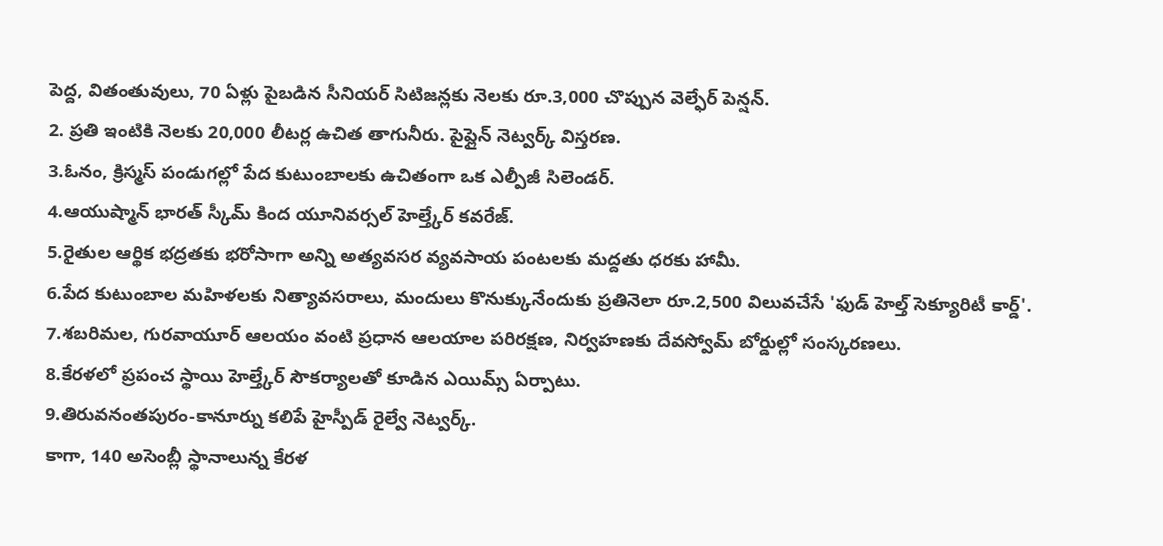పెద్ద, వితంతువులు, 70 ఏళ్లు పైబడిన సీనియర్ సిటిజన్లకు నెలకు రూ.3,000 చొప్పున వెల్ఫేర్ పెన్షన్.
2. ప్రతి ఇంటికి నెలకు 20,000 లీటర్ల ఉచిత తాగునీరు. పైప్లైన్ నెట్వర్క్ విస్తరణ.
3.ఓనం, క్రిస్మస్ పండుగల్లో పేద కుటుంబాలకు ఉచితంగా ఒక ఎల్పీజీ సిలెండర్.
4.ఆయుష్మాన్ భారత్ స్కీమ్ కింద యూనివర్సల్ హెల్త్కేర్ కవరేజ్.
5.రైతుల ఆర్థిక భద్రతకు భరోసాగా అన్ని అత్యవసర వ్యవసాయ పంటలకు మద్దతు ధరకు హామీ.
6.పేద కుటుంబాల మహిళలకు నిత్యావసరాలు, మందులు కొనుక్కునేందుకు ప్రతినెలా రూ.2,500 విలువచేసే 'ఫుడ్ హెల్త్ సెక్యూరిటీ కార్డ్'.
7.శబరిమల, గురవాయూర్ ఆలయం వంటి ప్రధాన ఆలయాల పరిరక్షణ, నిర్వహణకు దేవస్వోమ్ బోర్డుల్లో సంస్కరణలు.
8.కేరళలో ప్రపంచ స్థాయి హెల్త్కేర్ సౌకర్యాలతో కూడిన ఎయిమ్స్ ఏర్పాటు.
9.తిరువనంతపురం-కానూర్ను కలిపే హైస్పీడ్ రైల్వే నెట్వర్క్.
కాగా, 140 అసెంబ్లీ స్థానాలున్న కేరళ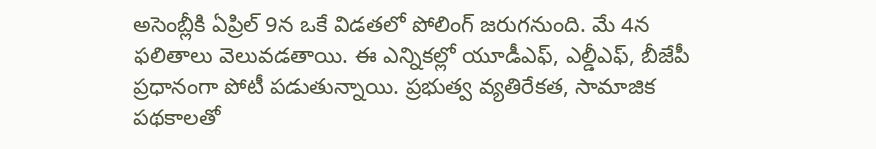అసెంబ్లీకి ఏప్రిల్ 9న ఒకే విడతలో పోలింగ్ జరుగనుంది. మే 4న ఫలితాలు వెలువడతాయి. ఈ ఎన్నికల్లో యూడీఎఫ్, ఎల్డీఎఫ్, బీజేపీ ప్రధానంగా పోటీ పడుతున్నాయి. ప్రభుత్వ వ్యతిరేకత, సామాజిక పథకాలతో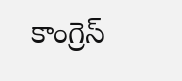కాంగ్రెస్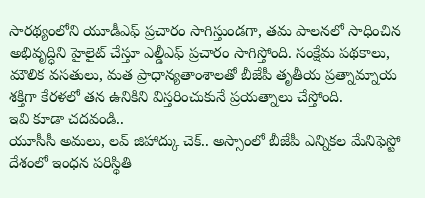సారథ్యంలోని యూడీఎఫ్ ప్రచారం సాగిస్తుండగా, తమ పాలనలో సాధించిన అభివృద్ధిని హైలైట్ చేస్తూ ఎల్డీఎఫ్ ప్రచారం సాగిస్తోంది. సంక్షేమ పథకాలు, మౌలిక వసతులు, మత ప్రాధాన్యతాంశాలతో బీజేపీ తృతీయ ప్రత్నామ్నాయ శక్తిగా కేరళలో తన ఉనికిని విస్తరించుకునే ప్రయత్నాలు చేస్తోంది.
ఇవి కూడా చదవండి..
యూసీసీ అమలు, లవ్ జిహాద్కు చెక్.. అస్సాంలో బీజేపీ ఎన్నికల మేనిఫెస్టో
దేశంలో ఇంధన పరిస్థితి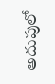అదుపులో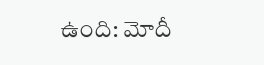ఉంది: మోదీ